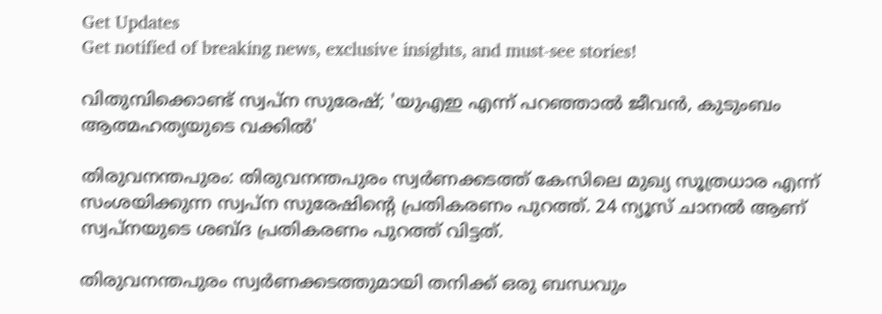Get Updates
Get notified of breaking news, exclusive insights, and must-see stories!

വിതുമ്പിക്കൊണ്ട് സ്വപ്‌ന സുരേഷ്; 'യുഎഇ എന്ന് പറഞ്ഞാല്‍ ജീവന്‍, കുടുംബം ആത്മഹത്യയുടെ വക്കില്‍'

തിരുവനന്തപുരം: തിരുവനന്തപുരം സ്വര്‍ണക്കടത്ത് കേസിലെ മുഖ്യ സൂത്രധാര എന്ന് സംശയിക്കുന്ന സ്വപ്‌ന സുരേഷിന്റെ പ്രതികരണം പുറത്ത്. 24 ന്യൂസ് ചാനല്‍ ആണ് സ്വപ്‌നയുടെ ശബ്ദ പ്രതികരണം പുറത്ത് വിട്ടത്.

തിരുവനന്തപുരം സ്വര്‍ണക്കടത്തുമായി തനിക്ക് ഒരു ബന്ധവും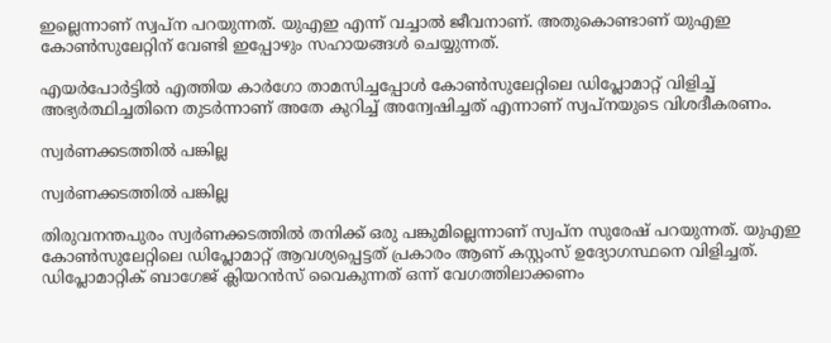ഇല്ലെന്നാണ് സ്വപ്‌ന പറയുന്നത്. യുഎഇ എന്ന് വച്ചാല്‍ ജീവനാണ്. അതുകൊണ്ടാണ് യുഎഇ കോണ്‍സുലേറ്റിന് വേണ്ടി ഇപ്പോഴും സഹായങ്ങള്‍ ചെയ്യുന്നത്.

എയര്‍പോര്‍ട്ടില്‍ എത്തിയ കാര്‍ഗോ താമസിച്ചപ്പോള്‍ കോണ്‍സുലേറ്റിലെ ഡിപ്ലോമാറ്റ് വിളിച്ച് അഭ്യര്‍ത്ഥിച്ചതിനെ തുടര്‍ന്നാണ് അതേ കുറിച്ച് അന്വേഷിച്ചത് എന്നാണ് സ്വപ്‌നയുടെ വിശദീകരണം.

സ്വര്‍ണക്കടത്തില്‍ പങ്കില്ല

സ്വര്‍ണക്കടത്തില്‍ പങ്കില്ല

തിരുവനന്തപുരം സ്വര്‍ണക്കടത്തില്‍ തനിക്ക് ഒരു പങ്കുമില്ലെന്നാണ് സ്വപ്‌ന സുരേഷ് പറയുന്നത്. യുഎഇ കോണ്‍സുലേറ്റിലെ ഡിപ്ലോമാറ്റ് ആവശ്യപ്പെട്ടത് പ്രകാരം ആണ് കസ്റ്റംസ് ഉദ്യോഗസ്ഥനെ വിളിച്ചത്. ഡിപ്ലോമാറ്റിക് ബാഗേജ് ക്ലിയറന്‍സ് വൈകുന്നത് ഒന്ന് വേഗത്തിലാക്കണം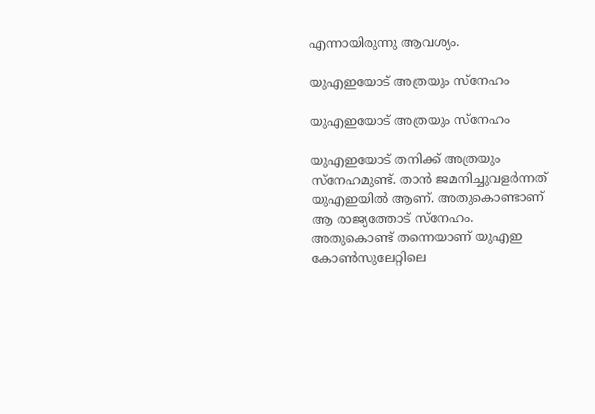എന്നായിരുന്നു ആവശ്യം.

യുഎഇയോട് അത്രയും സ്‌നേഹം

യുഎഇയോട് അത്രയും സ്‌നേഹം

യുഎഇയോട് തനിക്ക് അത്രയും സ്‌നേഹമുണ്ട്. താന്‍ ജമനിച്ചുവളര്‍ന്നത് യുഎഇയില്‍ ആണ്. അതുകൊണ്ടാണ് ആ രാജ്യത്തോട് സ്‌നേഹം. അതുകൊണ്ട് തന്നെയാണ് യുഎഇ കോണ്‍സുലേറ്റിലെ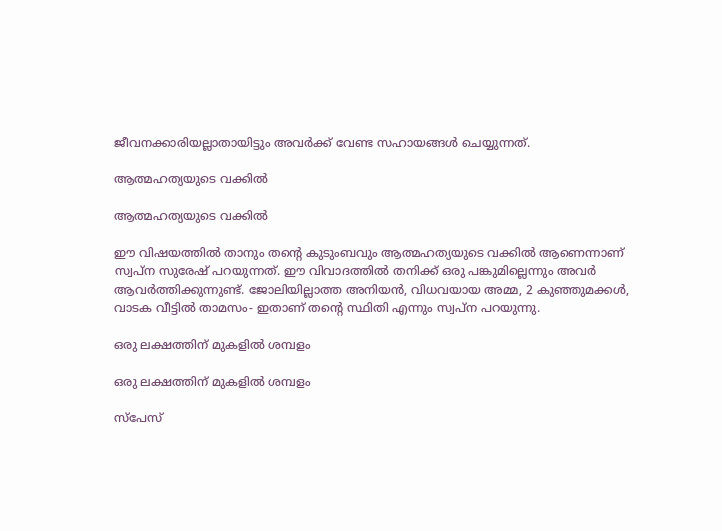ജീവനക്കാരിയല്ലാതായിട്ടും അവര്‍ക്ക് വേണ്ട സഹായങ്ങള്‍ ചെയ്യുന്നത്.

ആത്മഹത്യയുടെ വക്കില്‍

ആത്മഹത്യയുടെ വക്കില്‍

ഈ വിഷയത്തില്‍ താനും തന്റെ കുടുംബവും ആത്മഹത്യയുടെ വക്കില്‍ ആണെന്നാണ് സ്വപ്‌ന സുരേഷ് പറയുന്നത്. ഈ വിവാദത്തില്‍ തനിക്ക് ഒരു പങ്കുമില്ലെന്നും അവര്‍ ആവര്‍ത്തിക്കുന്നുണ്ട്. ജോലിയില്ലാത്ത അനിയന്‍, വിധവയായ അമ്മ, 2 കുഞ്ഞുമക്കള്‍, വാടക വീട്ടില്‍ താമസം- ഇതാണ് തന്റെ സ്ഥിതി എന്നും സ്വപ്‌ന പറയുന്നു.

ഒരു ലക്ഷത്തിന് മുകളില്‍ ശമ്പളം

ഒരു ലക്ഷത്തിന് മുകളില്‍ ശമ്പളം

സ്‌പേസ്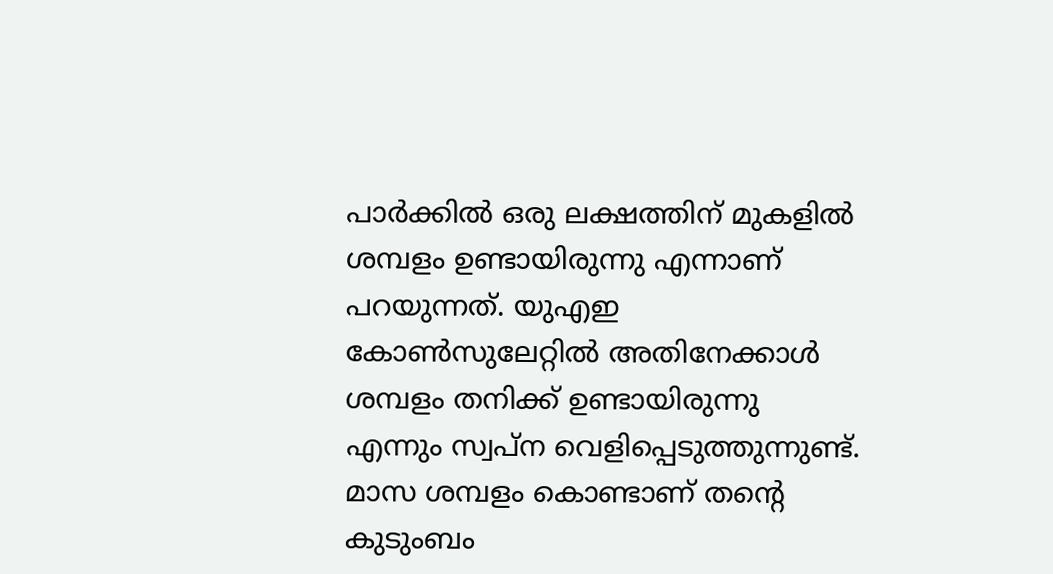പാര്‍ക്കില്‍ ഒരു ലക്ഷത്തിന് മുകളില്‍ ശമ്പളം ഉണ്ടായിരുന്നു എന്നാണ് പറയുന്നത്. യുഎഇ കോണ്‍സുലേറ്റില്‍ അതിനേക്കാള്‍ ശമ്പളം തനിക്ക് ഉണ്ടായിരുന്നു എന്നും സ്വപ്‌ന വെളിപ്പെടുത്തുന്നുണ്ട്. മാസ ശമ്പളം കൊണ്ടാണ് തന്റെ കുടുംബം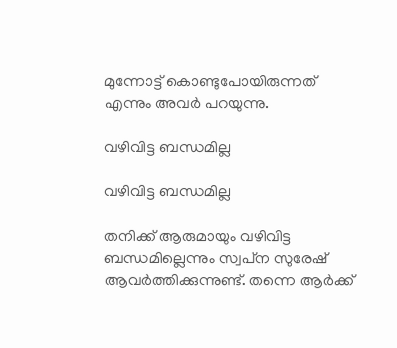മുന്നോട്ട് കൊണ്ടുപോയിരുന്നത് എന്നും അവര്‍ പറയുന്നു.

വഴിവിട്ട ബന്ധമില്ല

വഴിവിട്ട ബന്ധമില്ല

തനിക്ക് ആരുമായും വഴിവിട്ട ബന്ധമില്ലെന്നും സ്വപ്‌ന സുരേഷ് ആവര്‍ത്തിക്കുന്നുണ്ട്. തന്നെ ആര്‍ക്ക്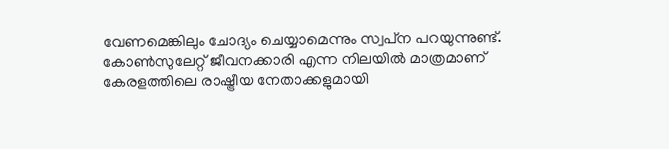വേണമെങ്കിലും ചോദ്യം ചെയ്യാമെന്നും സ്വപ്‌ന പറയുന്നുണ്ട്. കോണ്‍സുലേറ്റ് ജീവനക്കാരി എന്ന നിലയില്‍ മാത്രമാണ് കേരളത്തിലെ രാഷ്ട്രീയ നേതാക്കളുമായി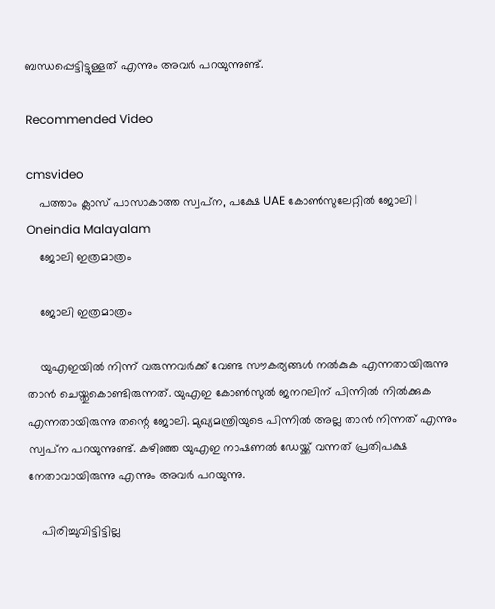ബന്ധപ്പെട്ടിട്ടുള്ളത് എന്നും അവര്‍ പറയുന്നുണ്ട്.

Recommended Video

cmsvideo
    പത്താം ക്ലാസ് പാസാകാത്ത സ്വപ്‌ന, പക്ഷേ UAE കോണ്‍സുലേറ്റില്‍ ജോലി | Oneindia Malayalam
    ജോലി ഇത്രമാത്രം

    ജോലി ഇത്രമാത്രം

    യുഎഇയില്‍ നിന്ന് വരുന്നവര്‍ക്ക് വേണ്ട സൗകര്യങ്ങള്‍ നല്‍കുക എന്നതായിരുന്നു താന്‍ ചെയ്തുകൊണ്ടിരുന്നത്. യുഎഇ കോണ്‍സുല്‍ ജനറലിന് പിന്നില്‍ നില്‍ക്കുക എന്നതായിരുന്നു തന്റെ ജോലി. മുഖ്യമന്ത്രിയുടെ പിന്നില്‍ അല്ല താന്‍ നിന്നത് എന്നും സ്വപ്‌ന പറയുന്നുണ്ട്. കഴിഞ്ഞ യുഎഇ നാഷണല്‍ ഡേയ്ക്ക് വന്നത് പ്രതിപക്ഷ നേതാവായിരുന്നു എന്നും അവര്‍ പറയുന്നു.

    പിരിച്ചുവിട്ടിട്ടില്ല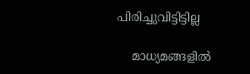പിരിച്ചുവിട്ടിട്ടില്ല

    മാധ്യമങ്ങളില്‍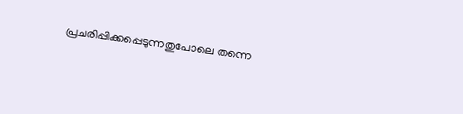പ്രചരിപ്പിക്കപ്പെടുന്നതുപോലെ തന്നെ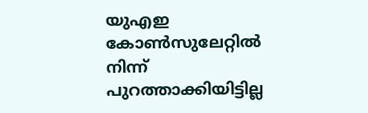യുഎഇ കോണ്‍സുലേറ്റില്‍ നിന്ന് പുറത്താക്കിയിട്ടില്ല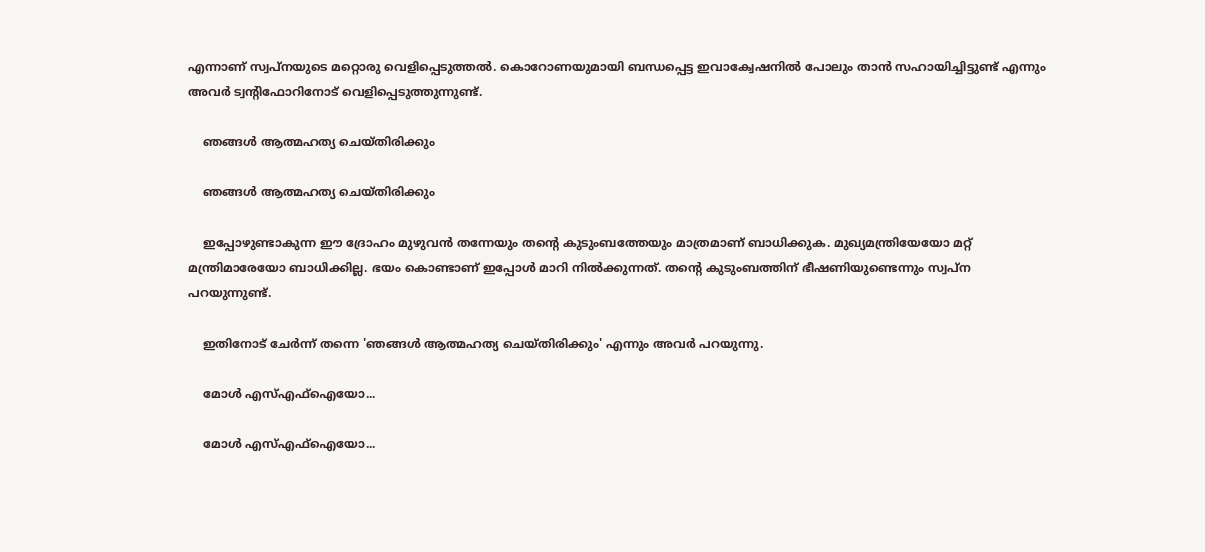എന്നാണ് സ്വപ്‌നയുടെ മറ്റൊരു വെളിപ്പെടുത്തല്‍. കൊറോണയുമായി ബന്ധപ്പെട്ട ഇവാക്വേഷനില്‍ പോലും താന്‍ സഹായിച്ചിട്ടുണ്ട് എന്നും അവര്‍ ട്വന്റിഫോറിനോട് വെളിപ്പെടുത്തുന്നുണ്ട്.

    ഞങ്ങൾ ആത്മഹത്യ ചെയ്തിരിക്കും

    ഞങ്ങൾ ആത്മഹത്യ ചെയ്തിരിക്കും

    ഇപ്പോഴുണ്ടാകുന്ന ഈ ദ്രോഹം മുഴുവൻ തന്നേയും തന്റെ കുടുംബത്തേയും മാത്രമാണ് ബാധിക്കുക. മുഖ്യമന്ത്രിയേയോ മറ്റ് മന്ത്രിമാരേയോ ബാധിക്കില്ല. ഭയം കൊണ്ടാണ് ഇപ്പോൾ മാറി നിൽക്കുന്നത്. തന്റെ കുടുംബത്തിന് ഭീഷണിയുണ്ടെന്നും സ്വപ്ന പറയുന്നുണ്ട്.

    ഇതിനോട് ചേർന്ന് തന്നെ 'ഞങ്ങൾ ആത്മഹത്യ ചെയ്തിരിക്കും' എന്നും അവർ പറയുന്നു.

    മോൾ എസ്എഫ്ഐയോ...

    മോൾ എസ്എഫ്ഐയോ...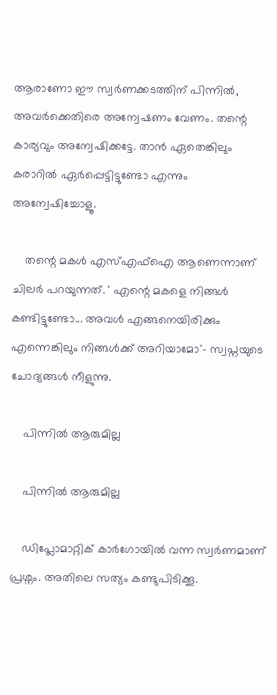ആരാണോ ഈ സ്വർണക്കടത്തിന് പിന്നിൽ, അവർക്കെതിരെ അന്വേഷണം വേണം. തന്റെ കാര്യവും അന്വേഷിക്കട്ടേ. താൻ ഏതെങ്കിലും കരാറിൽ ഏർപ്പെട്ടിട്ടുണ്ടോ എന്നും അന്വേഷിച്ചോളൂ.

    തന്റെ മകൾ എസ്എഫ്ഐ ആണെന്നാണ് ചിലർ പറയുന്നത്. ' എന്റെ മകളെ നിങ്ങൾ കണ്ടിട്ടുണ്ടോ... അവൾ എങ്ങനെയിരിക്കും എന്നെങ്കിലും നിങ്ങൾക്ക് അറിയാമോ'- സ്വപ്നയുടെ ചോദ്യങ്ങൾ നീളുന്നു.

    പിന്നിൽ ആരുമില്ല

    പിന്നിൽ ആരുമില്ല

    ഡിപ്ലോമാറ്റിക് കാർഗോയിൽ വന്ന സ്വർണമാണ് പ്രശ്നം. അതിലെ സത്യം കണ്ടുപിടിക്കൂ.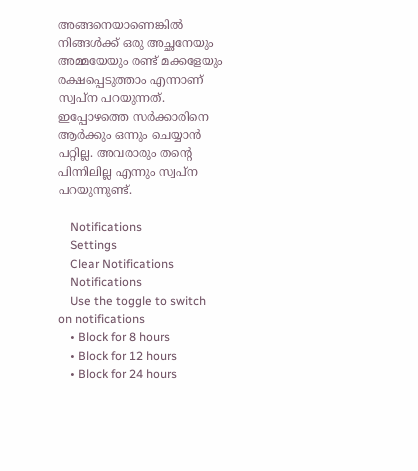അങ്ങനെയാണെങ്കിൽ നിങ്ങൾക്ക് ഒരു അച്ഛനേയും അമ്മയേയും രണ്ട് മക്കളേയും രക്ഷപ്പെടുത്താം എന്നാണ് സ്വപ്ന പറയുന്നത്. ഇപ്പോഴത്തെ സർക്കാരിനെ ആർക്കും ഒന്നും ചെയ്യാൻ പറ്റില്ല. അവരാരും തന്റെ പിന്നിലില്ല എന്നും സ്വപ്ന പറയുന്നുണ്ട്.

    Notifications
    Settings
    Clear Notifications
    Notifications
    Use the toggle to switch on notifications
    • Block for 8 hours
    • Block for 12 hours
    • Block for 24 hours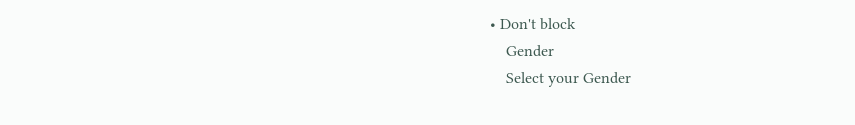• Don't block
    Gender
    Select your Gender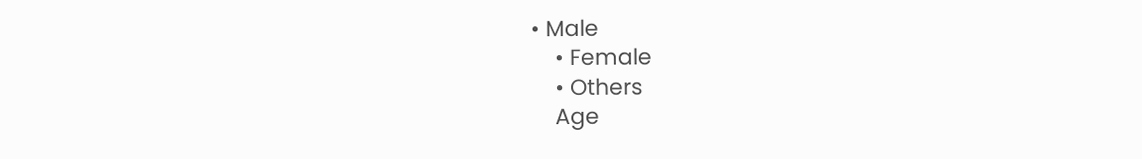• Male
    • Female
    • Others
    Age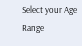Select your Age Range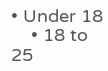• Under 18
    • 18 to 25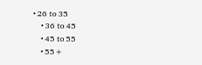• 26 to 35
    • 36 to 45
    • 45 to 55
    • 55+